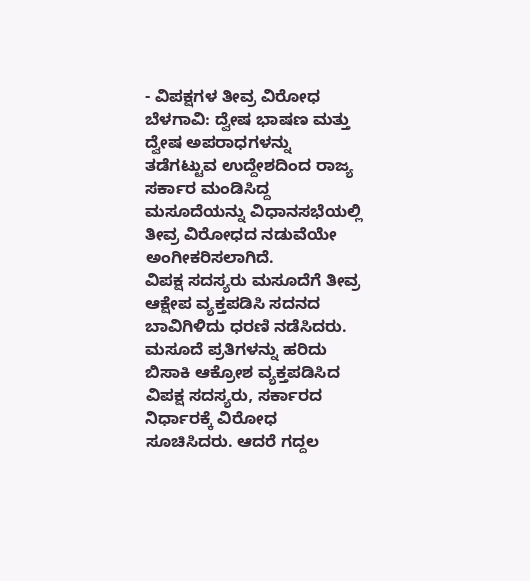- ವಿಪಕ್ಷಗಳ ತೀವ್ರ ವಿರೋಧ
ಬೆಳಗಾವಿ: ದ್ವೇಷ ಭಾಷಣ ಮತ್ತು ದ್ವೇಷ ಅಪರಾಧಗಳನ್ನು ತಡೆಗಟ್ಟುವ ಉದ್ದೇಶದಿಂದ ರಾಜ್ಯ ಸರ್ಕಾರ ಮಂಡಿಸಿದ್ದ ಮಸೂದೆಯನ್ನು ವಿಧಾನಸಭೆಯಲ್ಲಿ ತೀವ್ರ ವಿರೋಧದ ನಡುವೆಯೇ ಅಂಗೀಕರಿಸಲಾಗಿದೆ.
ವಿಪಕ್ಷ ಸದಸ್ಯರು ಮಸೂದೆಗೆ ತೀವ್ರ ಆಕ್ಷೇಪ ವ್ಯಕ್ತಪಡಿಸಿ ಸದನದ ಬಾವಿಗಿಳಿದು ಧರಣಿ ನಡೆಸಿದರು. ಮಸೂದೆ ಪ್ರತಿಗಳನ್ನು ಹರಿದು ಬಿಸಾಕಿ ಆಕ್ರೋಶ ವ್ಯಕ್ತಪಡಿಸಿದ ವಿಪಕ್ಷ ಸದಸ್ಯರು, ಸರ್ಕಾರದ ನಿರ್ಧಾರಕ್ಕೆ ವಿರೋಧ ಸೂಚಿಸಿದರು. ಆದರೆ ಗದ್ದಲ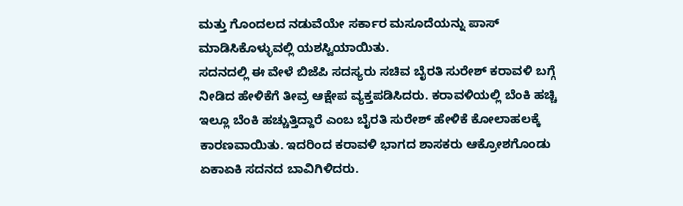ಮತ್ತು ಗೊಂದಲದ ನಡುವೆಯೇ ಸರ್ಕಾರ ಮಸೂದೆಯನ್ನು ಪಾಸ್ ಮಾಡಿಸಿಕೊಳ್ಳುವಲ್ಲಿ ಯಶಸ್ವಿಯಾಯಿತು.
ಸದನದಲ್ಲಿ ಈ ವೇಳೆ ಬಿಜೆಪಿ ಸದಸ್ಯರು ಸಚಿವ ಬೈರತಿ ಸುರೇಶ್ ಕರಾವಳಿ ಬಗ್ಗೆ ನೀಡಿದ ಹೇಳಿಕೆಗೆ ತೀವ್ರ ಆಕ್ಷೇಪ ವ್ಯಕ್ತಪಡಿಸಿದರು. ಕರಾವಳಿಯಲ್ಲಿ ಬೆಂಕಿ ಹಚ್ಚಿ ಇಲ್ಲೂ ಬೆಂಕಿ ಹಚ್ಚುತ್ತಿದ್ದಾರೆ ಎಂಬ ಬೈರತಿ ಸುರೇಶ್ ಹೇಳಿಕೆ ಕೋಲಾಹಲಕ್ಕೆ ಕಾರಣವಾಯಿತು. ಇದರಿಂದ ಕರಾವಳಿ ಭಾಗದ ಶಾಸಕರು ಆಕ್ರೋಶಗೊಂಡು ಏಕಾಏಕಿ ಸದನದ ಬಾವಿಗಿಳಿದರು.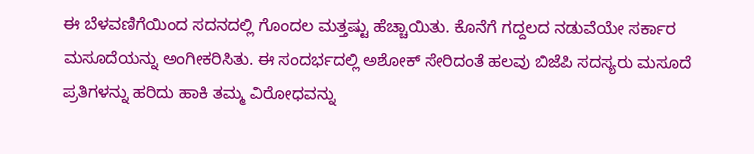ಈ ಬೆಳವಣಿಗೆಯಿಂದ ಸದನದಲ್ಲಿ ಗೊಂದಲ ಮತ್ತಷ್ಟು ಹೆಚ್ಚಾಯಿತು. ಕೊನೆಗೆ ಗದ್ದಲದ ನಡುವೆಯೇ ಸರ್ಕಾರ ಮಸೂದೆಯನ್ನು ಅಂಗೀಕರಿಸಿತು. ಈ ಸಂದರ್ಭದಲ್ಲಿ ಅಶೋಕ್ ಸೇರಿದಂತೆ ಹಲವು ಬಿಜೆಪಿ ಸದಸ್ಯರು ಮಸೂದೆ ಪ್ರತಿಗಳನ್ನು ಹರಿದು ಹಾಕಿ ತಮ್ಮ ವಿರೋಧವನ್ನು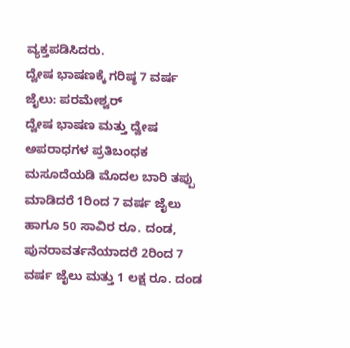ವ್ಯಕ್ತಪಡಿಸಿದರು.
ದ್ವೇಷ ಭಾಷಣಕ್ಕೆ ಗರಿಷ್ಠ 7 ವರ್ಷ ಜೈಲು: ಪರಮೇಶ್ವರ್
ದ್ವೇಷ ಭಾಷಣ ಮತ್ತು ದ್ವೇಷ ಅಪರಾಧಗಳ ಪ್ರತಿಬಂಧಕ ಮಸೂದೆಯಡಿ ಮೊದಲ ಬಾರಿ ತಪ್ಪು ಮಾಡಿದರೆ 1ರಿಂದ 7 ವರ್ಷ ಜೈಲು ಹಾಗೂ 50 ಸಾವಿರ ರೂ. ದಂಡ, ಪುನರಾವರ್ತನೆಯಾದರೆ 2ರಿಂದ 7 ವರ್ಷ ಜೈಲು ಮತ್ತು 1 ಲಕ್ಷ ರೂ. ದಂಡ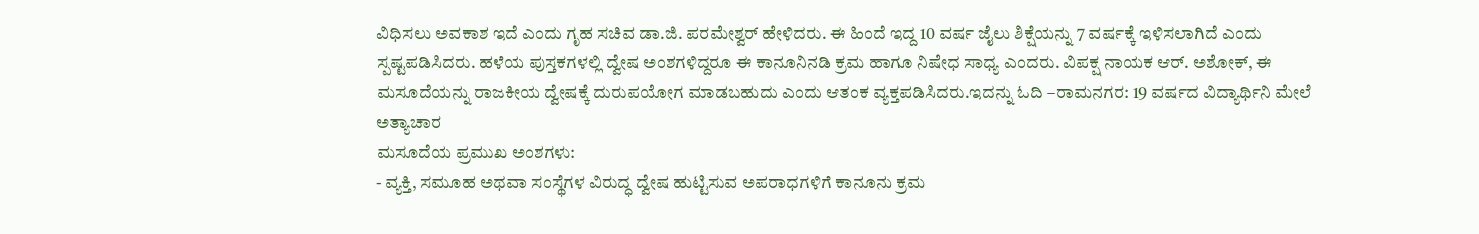ವಿಧಿಸಲು ಅವಕಾಶ ಇದೆ ಎಂದು ಗೃಹ ಸಚಿವ ಡಾ.ಜಿ. ಪರಮೇಶ್ವರ್ ಹೇಳಿದರು. ಈ ಹಿಂದೆ ಇದ್ದ 10 ವರ್ಷ ಜೈಲು ಶಿಕ್ಷೆಯನ್ನು 7 ವರ್ಷಕ್ಕೆ ಇಳಿಸಲಾಗಿದೆ ಎಂದು ಸ್ಪಷ್ಟಪಡಿಸಿದರು. ಹಳೆಯ ಪುಸ್ತಕಗಳಲ್ಲಿ ದ್ವೇಷ ಅಂಶಗಳಿದ್ದರೂ ಈ ಕಾನೂನಿನಡಿ ಕ್ರಮ ಹಾಗೂ ನಿಷೇಧ ಸಾಧ್ಯ ಎಂದರು. ವಿಪಕ್ಷ ನಾಯಕ ಆರ್. ಅಶೋಕ್, ಈ ಮಸೂದೆಯನ್ನು ರಾಜಕೀಯ ದ್ವೇಷಕ್ಕೆ ದುರುಪಯೋಗ ಮಾಡಬಹುದು ಎಂದು ಆತಂಕ ವ್ಯಕ್ತಪಡಿಸಿದರು.ಇದನ್ನು ಓದಿ –ರಾಮನಗರ: 19 ವರ್ಷದ ವಿದ್ಯಾರ್ಥಿನಿ ಮೇಲೆ ಅತ್ಯಾಚಾರ
ಮಸೂದೆಯ ಪ್ರಮುಖ ಅಂಶಗಳು:
- ವ್ಯಕ್ತಿ, ಸಮೂಹ ಅಥವಾ ಸಂಸ್ಥೆಗಳ ವಿರುದ್ಧ ದ್ವೇಷ ಹುಟ್ಟಿಸುವ ಅಪರಾಧಗಳಿಗೆ ಕಾನೂನು ಕ್ರಮ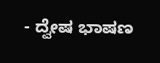- ದ್ವೇಷ ಭಾಷಣ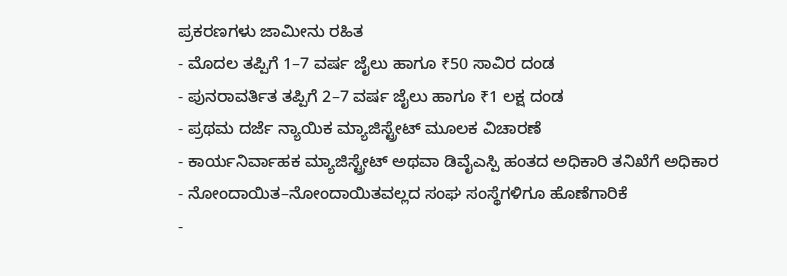ಪ್ರಕರಣಗಳು ಜಾಮೀನು ರಹಿತ
- ಮೊದಲ ತಪ್ಪಿಗೆ 1–7 ವರ್ಷ ಜೈಲು ಹಾಗೂ ₹50 ಸಾವಿರ ದಂಡ
- ಪುನರಾವರ್ತಿತ ತಪ್ಪಿಗೆ 2–7 ವರ್ಷ ಜೈಲು ಹಾಗೂ ₹1 ಲಕ್ಷ ದಂಡ
- ಪ್ರಥಮ ದರ್ಜೆ ನ್ಯಾಯಿಕ ಮ್ಯಾಜಿಸ್ಟ್ರೇಟ್ ಮೂಲಕ ವಿಚಾರಣೆ
- ಕಾರ್ಯನಿರ್ವಾಹಕ ಮ್ಯಾಜಿಸ್ಟ್ರೇಟ್ ಅಥವಾ ಡಿವೈಎಸ್ಪಿ ಹಂತದ ಅಧಿಕಾರಿ ತನಿಖೆಗೆ ಅಧಿಕಾರ
- ನೋಂದಾಯಿತ–ನೋಂದಾಯಿತವಲ್ಲದ ಸಂಘ ಸಂಸ್ಥೆಗಳಿಗೂ ಹೊಣೆಗಾರಿಕೆ
-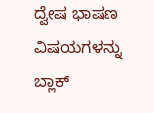ದ್ವೇಷ ಭಾಷಣ ವಿಷಯಗಳನ್ನು ಬ್ಲಾಕ್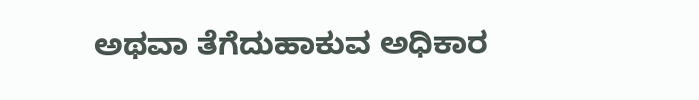ಅಥವಾ ತೆಗೆದುಹಾಕುವ ಅಧಿಕಾರ